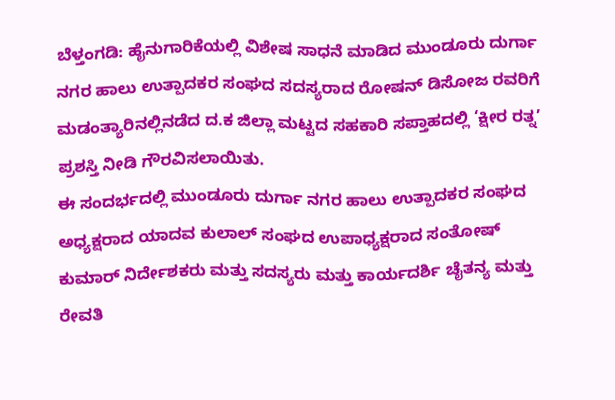ಬೆಳ್ತಂಗಡಿ: ಹೈನುಗಾರಿಕೆಯಲ್ಲಿ ವಿಶೇಷ ಸಾಧನೆ ಮಾಡಿದ ಮುಂಡೂರು ದುರ್ಗಾ ನಗರ ಹಾಲು ಉತ್ಪಾದಕರ ಸಂಘದ ಸದಸ್ಯರಾದ ರೋಷನ್ ಡಿಸೋಜ ರವರಿಗೆ ಮಡಂತ್ಯಾರಿನಲ್ಲಿನಡೆದ ದ.ಕ ಜಿಲ್ಲಾ ಮಟ್ಟದ ಸಹಕಾರಿ ಸಪ್ತಾಹದಲ್ಲಿ ‘ಕ್ಷೀರ ರತ್ನ’ ಪ್ರಶಸ್ತಿ ನೀಡಿ ಗೌರವಿಸಲಾಯಿತು.
ಈ ಸಂದರ್ಭದಲ್ಲಿ ಮುಂಡೂರು ದುರ್ಗಾ ನಗರ ಹಾಲು ಉತ್ಪಾದಕರ ಸಂಘದ ಅಧ್ಯಕ್ಷರಾದ ಯಾದವ ಕುಲಾಲ್ ಸಂಘದ ಉಪಾಧ್ಯಕ್ಷರಾದ ಸಂತೋಷ್ ಕುಮಾರ್ ನಿರ್ದೇಶಕರು ಮತ್ತು ಸದಸ್ಯರು ಮತ್ತು ಕಾರ್ಯದರ್ಶಿ ಚೈತನ್ಯ ಮತ್ತು ರೇವತಿ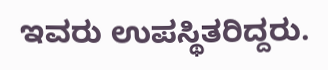ಇವರು ಉಪಸ್ಥಿತರಿದ್ದರು.